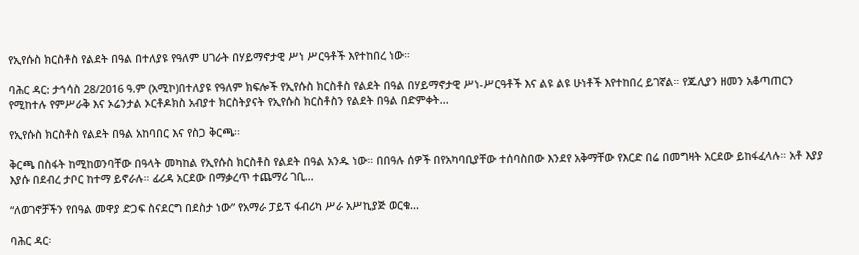የኢየሱስ ክርስቶስ የልደት በዓል በተለያዩ የዓለም ሀገራት በሃይማኖታዊ ሥነ ሥርዓቶች እየተከበረ ነው።

ባሕር ዳር: ታኅሳስ 28/2016 ዓ.ም (አሚኮ)በተለያዩ የዓለም ክፍሎች የኢየሱስ ክርስቶስ የልደት በዓል በሃይማኖታዊ ሥነ-ሥርዓቶች እና ልዩ ልዩ ሁነቶች እየተከበረ ይገኛል። የጁሊያን ዘመን አቆጣጠርን የሚከተሉ የምሥራቅ እና ኦሬንታል ኦርቶዶክስ አብያተ ክርስትያናት የኢየሱስ ክርስቶስን የልደት በዓል በድምቀት...

የኢየሱስ ክርስቶስ የልደት በዓል አከባበር እና የስጋ ቅርጫ፡፡

ቅርጫ በስፋት ከሚከወንባቸው በዓላት መካከል የኢየሱስ ክርስቶስ የልደት በዓል አንዱ ነው። በበዓሉ ሰዎች በየአካባቢያቸው ተሰባስበው እንደየ አቅማቸው የእርድ በሬ በመግዛት አርደው ይከፋፈላሉ። አቶ እያያ እያሱ በደብረ ታቦር ከተማ ይኖራሉ። ፊሪዳ አርደው በማቃረጥ ተጨማሪ ገቢ...

“ለወገኖቻችን የበዓል መዋያ ድጋፍ ስናደርግ በደስታ ነው” የአማራ ፓይፕ ፋብሪካ ሥራ አሥኪያጅ ወርቁ...

ባሕር ዳር፡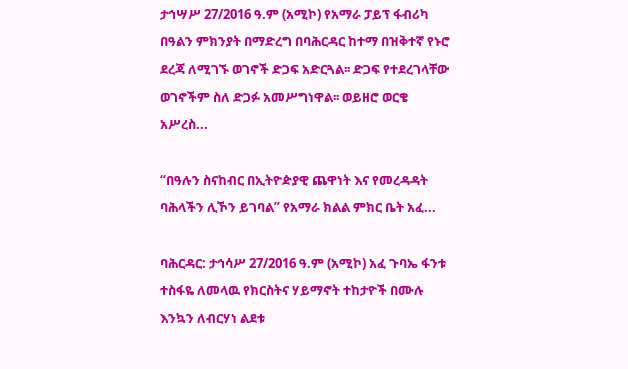ታኅሣሥ 27/2016 ዓ.ም (አሚኮ) የአማራ ፓይፕ ፋብሪካ በዓልን ምክንያት በማድረግ በባሕርዳር ከተማ በዝቅተኛ የኑሮ ደረጃ ለሚገኙ ወገኖች ድጋፍ አድርጓል፡፡ ድጋፍ የተደረገላቸው ወገኖችም ስለ ድጋፉ አመሥግነዋል፡፡ ወይዘሮ ወርቄ አሥረስ...

“በዓሉን ስናከብር በኢትዮዽያዊ ጨዋነት እና የመረዳዳት ባሕላችን ሊኾን ይገባል” የአማራ ክልል ምክር ቤት አፈ...

ባሕርዳር: ታኅሳሥ 27/2016 ዓ.ም (አሚኮ) አፈ ጉባኤ ፋንቱ ተስፋዬ ለመላዉ የክርስትና ሃይማኖት ተከታዮች በሙሉ እንኳን ለብርሃነ ልደቱ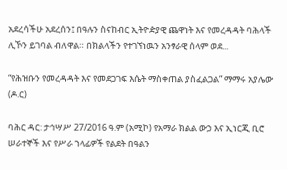አደረሳችሁ አደረሰን፤ በዓሉን ስናከብር ኢትዮዽያዊ ጨዋነት እና የመረዳዳት ባሕላች ሊኾን ይገባል ብለዋል። በክልላችን የተገኘነዉን አንፃራዊ ሰላም ወደ...

“የሕዝቡን የመረዳዳት እና የመደጋገፍ እሴት ማስቀጠል ያስፈልጋል” ማማሩ አያሌው (ዶ.ር)

ባሕር ዳር: ታኅሣሥ 27/2016 ዓ.ም (አሚኮ) የአማራ ክልል ውኃ እና ኢነርጂ ቢሮ ሠራተኞች እና የሥራ ኀላፊዎች የልደት በዓልን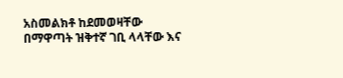አስመልክቶ ከደመወዛቸው በማዋጣት ዝቅተኛ ገቢ ላላቸው እና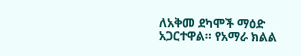ለአቅመ ደካሞች ማዕድ አጋርተዋል። የአማራ ክልል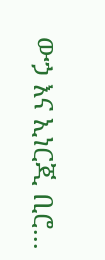ውኃ እና ኢነርጂ ቢሮ...